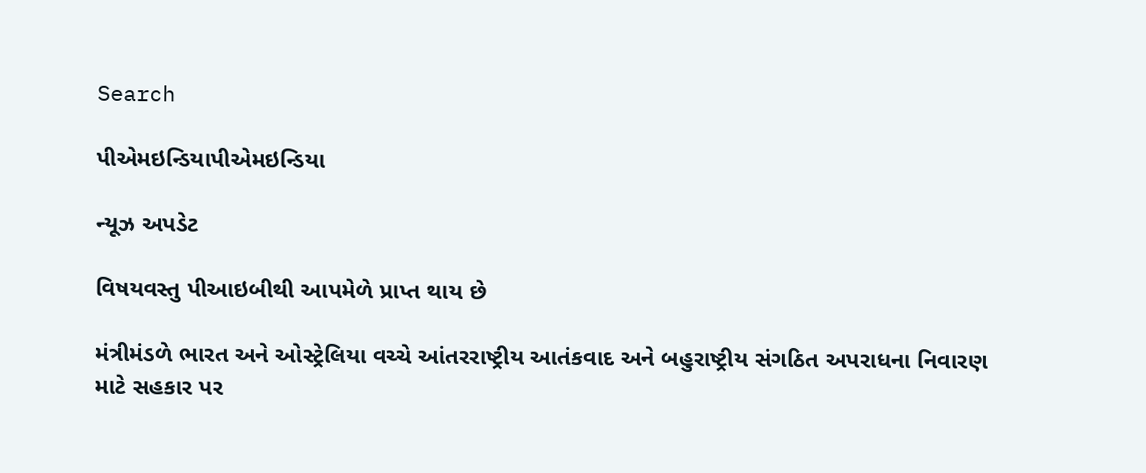Search

પીએમઇન્ડિયાપીએમઇન્ડિયા

ન્યૂઝ અપડેટ

વિષયવસ્તુ પીઆઇબીથી આપમેળે પ્રાપ્ત થાય છે

મંત્રીમંડળે ભારત અને ઓસ્ટ્રેલિયા વચ્ચે આંતરરાષ્ટ્રીય આતંકવાદ અને બહુરાષ્ટ્રીય સંગઠિત અપરાધના નિવારણ માટે સહકાર પર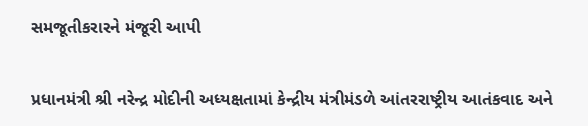સમજૂતીકરારને મંજૂરી આપી


પ્રધાનમંત્રી શ્રી નરેન્દ્ર મોદીની અધ્યક્ષતામાં કેન્દ્રીય મંત્રીમંડળે આંતરરાષ્ટ્રીય આતંકવાદ અને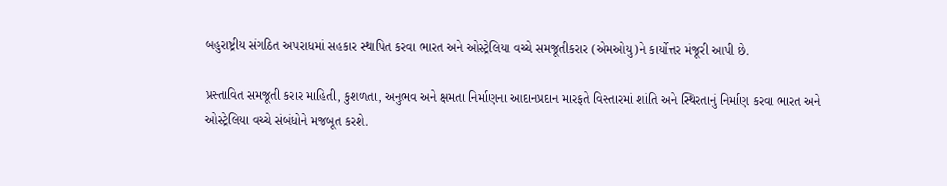બહુરાષ્ટ્રીય સંગઠિત અપરાધમાં સહકાર સ્થાપિત કરવા ભારત અને ઓસ્ટ્રેલિયા વચ્ચે સમજૂતીકરાર (એમઓયુ)ને કાર્યોત્તર મંજૂરી આપી છે.

પ્રસ્તાવિત સમજૂતી કરાર માહિતી, કુશળતા, અનુભવ અને ક્ષમતા નિર્માણના આદાનપ્રદાન મારફતે વિસ્તારમાં શાંતિ અને સ્થિરતાનું નિર્માણ કરવા ભારત અને ઓસ્ટ્રેલિયા વચ્ચે સંબંધોને મજબૂત કરશે.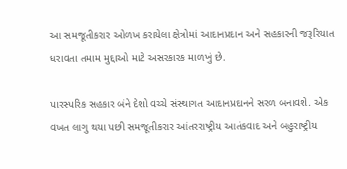આ સમજૂતીકરાર ઓળખ કરાયેલા ક્ષેત્રોમાં આદાનપ્રદાન અને સહકારની જરૂરિયાત ધરાવતા તમામ મુદ્દાઓ માટે અસરકારક માળખું છે.

પારસ્પરિક સહકાર બંને દેશો વચ્ચે સંસ્થાગત આદાનપ્રદાનને સરળ બનાવશે. એક વખત લાગુ થયા પછી સમજૂતીકરાર આંતરરાષ્ટ્રીય આતંકવાદ અને બહુરાષ્ટ્રીય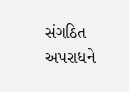સંગઠિત અપરાધને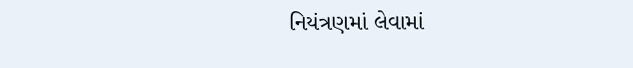નિયંત્રણમાં લેવામાં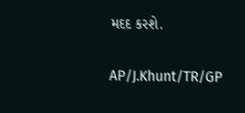મદદ કરશે.

AP/J.Khunt/TR/GP